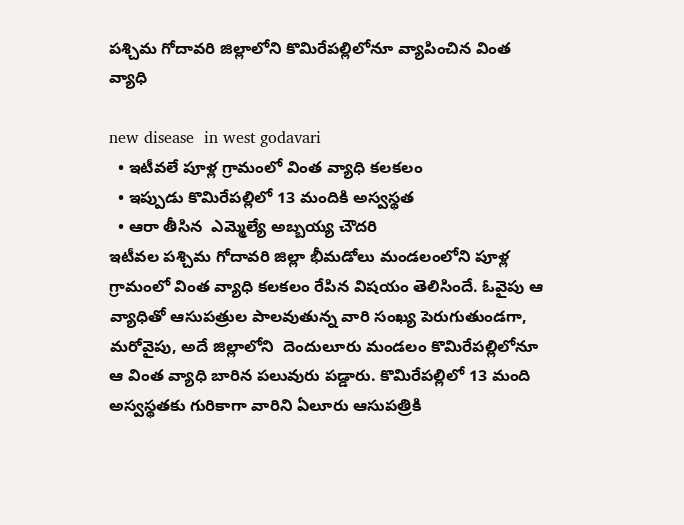పశ్చిమ గోదావరి జిల్లాలోని కొమిరేపల్లిలోనూ వ్యాపించిన‌ వింత వ్యాధి

new disease  in west godavari
  • ఇటీవ‌లే పూళ్ల గ్రామంలో వింత వ్యాధి క‌ల‌క‌లం
  • ఇప్పుడు కొమిరేప‌ల్లిలో 13 మందికి అస్వస్థత
  • ఆరా తీసిన  ఎమ్మెల్యే అబ్బయ్య చౌదరి
ఇటీవ‌ల పశ్చిమ గోదావరి జిల్లా భీమడోలు మండలంలోని పూళ్ల గ్రామంలో వింత వ్యాధి క‌ల‌క‌లం రేపిన విష‌యం తెలిసిందే. ఓవైపు ఆ వ్యాధితో ఆసుప‌త్రుల పాల‌వుతున్న వారి సంఖ్య పెరుగుతుండ‌గా, మ‌రోవైపు, అదే జిల్లాలోని  దెందులూరు మండలం కొమిరేపల్లిలోనూ ఆ వింత వ్యాధి బారిన ప‌లువురు ప‌డ్డారు. కొమిరేప‌ల్లిలో 13 మంది అస్వస్థతకు గురికాగా వారిని ఏలూరు ఆసుప‌త్రికి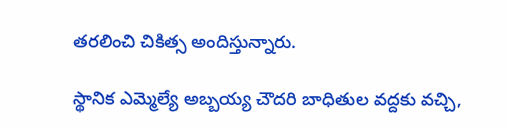తరలించి చికిత్స అందిస్తున్నారు.

స్థానిక‌ ఎమ్మెల్యే అబ్బయ్య చౌదరి బాధితుల వ‌ద్ద‌కు వ‌చ్చి,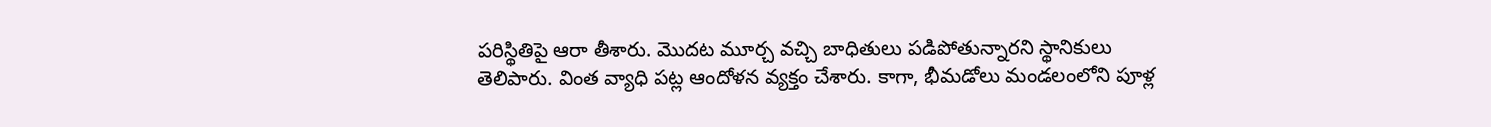పరిస్థితిపై ఆరా తీశారు. మొద‌ట మూర్చ వ‌చ్చి బాధితులు ప‌డిపోతున్నార‌ని స్థానికులు తెలిపారు. వింత వ్యాధి ప‌ట్ల ఆందోళ‌న వ్య‌క్తం చేశారు. కాగా, భీమడోలు మండలంలోని పూళ్ల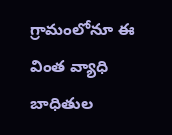గ్రామంలోనూ ఈ వింత వ్యాధి బాధితుల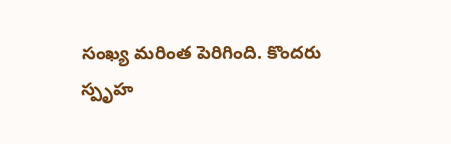సంఖ్య మ‌రింత పెరిగింది. కొంద‌రు స్పృహ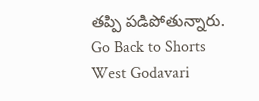తప్పి పడిపోతున్నారు.
Go Back to Shorts
West Godavari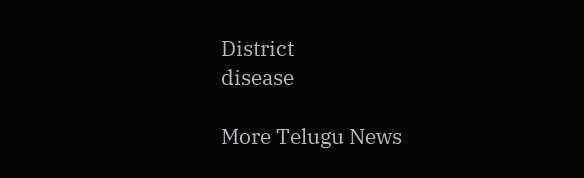District
disease

More Telugu News